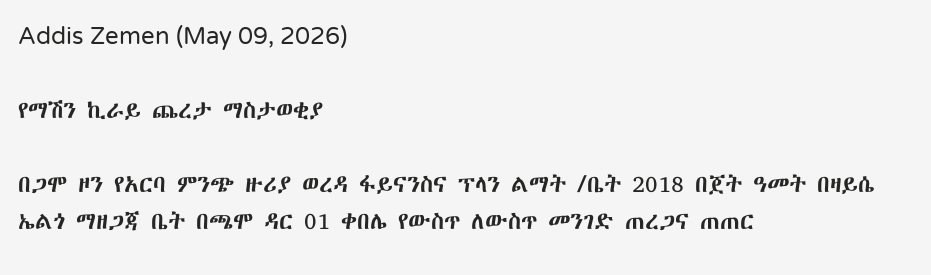Addis Zemen (May 09, 2026)

የማሽን ኪራይ ጨረታ ማስታወቂያ

በጋሞ ዞን የአርባ ምንጭ ዙሪያ ወረዳ ፋይናንስና ፕላን ልማት /ቤት 2018 በጀት ዓመት በዛይሴ ኤልጎ ማዘጋጃ ቤት በጫሞ ዳር 01 ቀበሌ የውስጥ ለውስጥ መንገድ ጠረጋና ጠጠር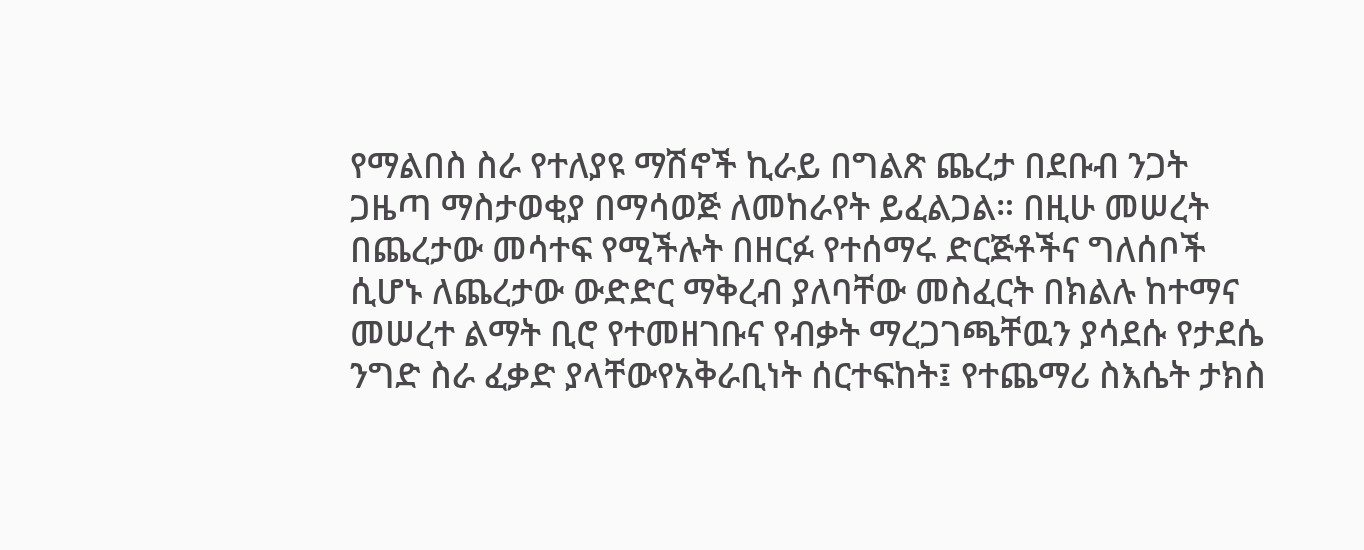የማልበስ ስራ የተለያዩ ማሽኖች ኪራይ በግልጽ ጨረታ በደቡብ ንጋት ጋዜጣ ማስታወቂያ በማሳወጅ ለመከራየት ይፈልጋል። በዚሁ መሠረት በጨረታው መሳተፍ የሚችሉት በዘርፉ የተሰማሩ ድርጅቶችና ግለሰቦች ሲሆኑ ለጨረታው ውድድር ማቅረብ ያለባቸው መስፈርት በክልሉ ከተማና መሠረተ ልማት ቢሮ የተመዘገቡና የብቃት ማረጋገጫቸዉን ያሳደሱ የታደሴ ንግድ ስራ ፈቃድ ያላቸውየአቅራቢነት ሰርተፍከት፤ የተጨማሪ ስእሴት ታክስ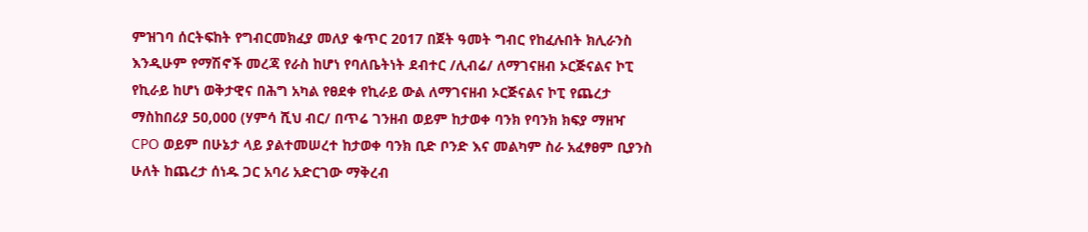ምዝገባ ሰርትፍከት የግብርመክፈያ መለያ ቁጥር 2017 በጀት ዓመት ግብር የከፈሉበት ክሊራንስ እንዲሁም የማሽኖች መረጃ የራስ ከሆነ የባለቤትነት ደብተር /ሊብሬ/ ለማገናዘብ ኦርጅናልና ኮፒ የኪራይ ከሆነ ወቅታዊና በሕግ አካል የፀደቀ የኪራይ ውል ለማገናዘብ ኦርጅናልና ኮፒ የጨረታ ማስከበሪያ 50,000 (ሃምሳ ሺህ ብር/ በጥሬ ገንዘብ ወይም ከታወቀ ባንክ የባንክ ክፍያ ማዘዣ CPO ወይም በሁኔታ ላይ ያልተመሠረተ ከታወቀ ባንክ ቢድ ቦንድ እና መልካም ስራ አፈፃፀም ቢያንስ ሁለት ከጨረታ ሰነዱ ጋር አባሪ አድርገው ማቅረብ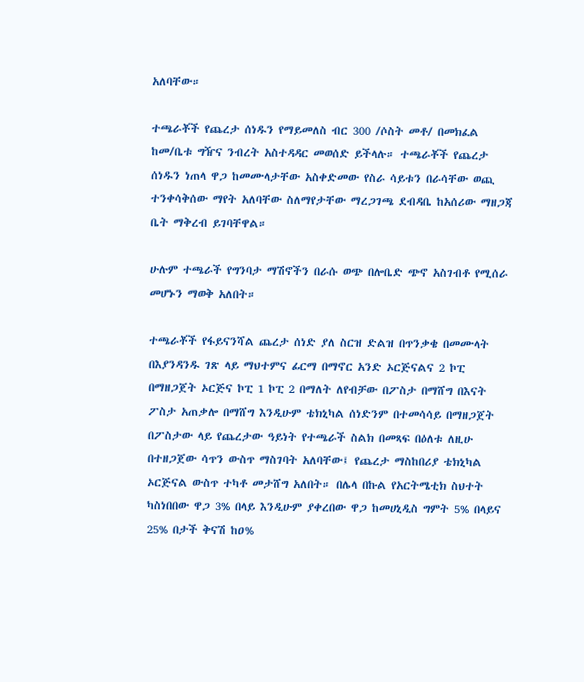አለባቸው።

ተጫራቾች የጨረታ ሰነዱን የማይመለስ ብር 300 /ሶስት መቶ/ በመክፈል ከመ/ቤቱ ግዥና ንብረት አስተዳዳር መወሰድ ይችላሉ። ተጫራቾች የጨረታ ሰነዱን ነጠላ ዋጋ ከመሙላታቸው አስቀድመው የስራ ሳይቱን በራሳቸው ወጪ ተንቀሳቅሰው ማየት አለባቸው ስለማየታቸው ማረጋገጫ ደብዳቤ ከአሰሪው ማዘጋጃ ቤት ማቅረብ ይገባቸዋል።

ሁሉም ተጫራች የግንባታ ማሽኖችን በራሱ ወጭ በሎቤድ ጭኖ አስገብቶ የሚሰራ መሆኑን ማወቅ አለበት።

ተጫራቾች የፋይናንሻል ጨረታ ሰነድ ያለ ስርዝ ድልዝ በጥንቃቄ በመሙላት በእያንዳንዱ ገጽ ላይ ማህተምና ፊርማ በማኖር አንድ ኦርጅናልና 2 ኮፒ በማዘጋጀት ኦርጅና ኮፒ 1 ኮፒ 2 በማለት ለየብቻው በፖስታ በማሸግ በእናት ፖስታ አጠቃሎ በማሸግ እንዲሁም ቴክኒካል ሰነድንም በተመሳሳይ በማዘጋጀት በፖስታው ላይ የጨረታው ዓይነት የተጫራች ስልክ በመጻፍ በዕለቱ ለዚሁ በተዘጋጀው ሳጥን ውስጥ ማስገባት አለባቸው፤ የጨረታ ማስከበሪያ ቴክኒካል ኦርጅናል ውስጥ ተካቶ መታሸግ አለበት። በሌላ በኩል የአርትሜቲክ ስህተት ካስነበበው ዋጋ 3% በላይ እንዲሁም ያቀረበው ዋጋ ከመሀኒዲስ ግምት 5% በላይና 25% በታች ቅናሽ ከዐ%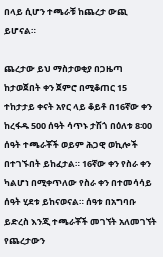በላይ ሲሆን ተጫራቹ ከጨረታ ውጪ ይሆናል።

ጨረታው ይህ ማስታወቂያ በጋዜጣ ከታወጀበት ቀን ጀምሮ በሚቆጠር 15 ተከታታይ ቀናት አየር ላይ ቆይቶ በ16ኛው ቀን ከረፋዱ 500 ሰዓት ሳጥኑ ታሽጎ በዕለቱ 8፡00 ሰዓት ተጫራቾች ወይም ሕጋዊ ወኪሎች በተገኙበት ይከፈታል። 16ኛው ቀን የስራ ቀን ካልሆነ በሚቀጥለው የስራ ቀን በተመሳሳይ ሰዓት ሂደቱ ይከናወናል። ሰዓቱ በአግባቡ ይድረስ እንጂ ተጫራቾች መገኘት አለመገኘት የጨረታውን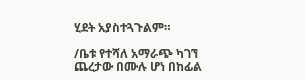ሂደት አያስተጓጉልም።

/ቤቱ የተሻለ አማራጭ ካገኘ ጨረታው በሙሉ ሆነ በከፊል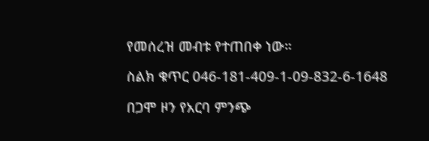የመሰረዝ መብቱ የተጠበቀ ነው።

ስልክ ቁጥር 046-181-409-1-09-832-6-1648

በጋሞ ዞን የአርባ ምንጭ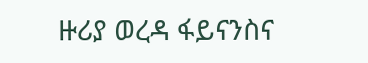ዙሪያ ወረዳ ፋይናንስና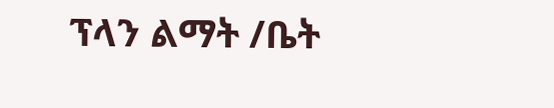ፕላን ልማት /ቤት